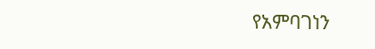የአምባገነን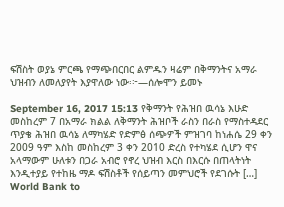ፍሽስት ወያኔ ምርጫ የማጭበርበር ልምዱን ዛሬም በቅማንትና አማራ ህዝብን ለመለያየት እያዋለው ነው፡፦—ሰሎሞን ይመኑ

September 16, 2017 15:13 የቅማንት የሕዝበ ዉሳኔ እሁድ መስከረም 7 በአማራ ክልል ለቅማንት ሕዝቦች ራስን በራስ የማስተዳደር ጥያቄ ሕዝበ ዉሳኔ ለማካሄድ የድምፅ ሰጭዎች ምዝገባ ከነሐሴ 29 ቀን 2009 ዓም እስከ መስከረም 3 ቀን 2010 ድረስ የተካሄደ ሲሆን ዋና አላማውም ሁለቱን በጋራ አብሮ የኖረ ህዝብ እርስ በእርሱ በጠላትነት እንዲተያይ የተከዜ ማዶ ፍሽስቶች የሰይጣን መምህሮች የደገሱት […]
World Bank to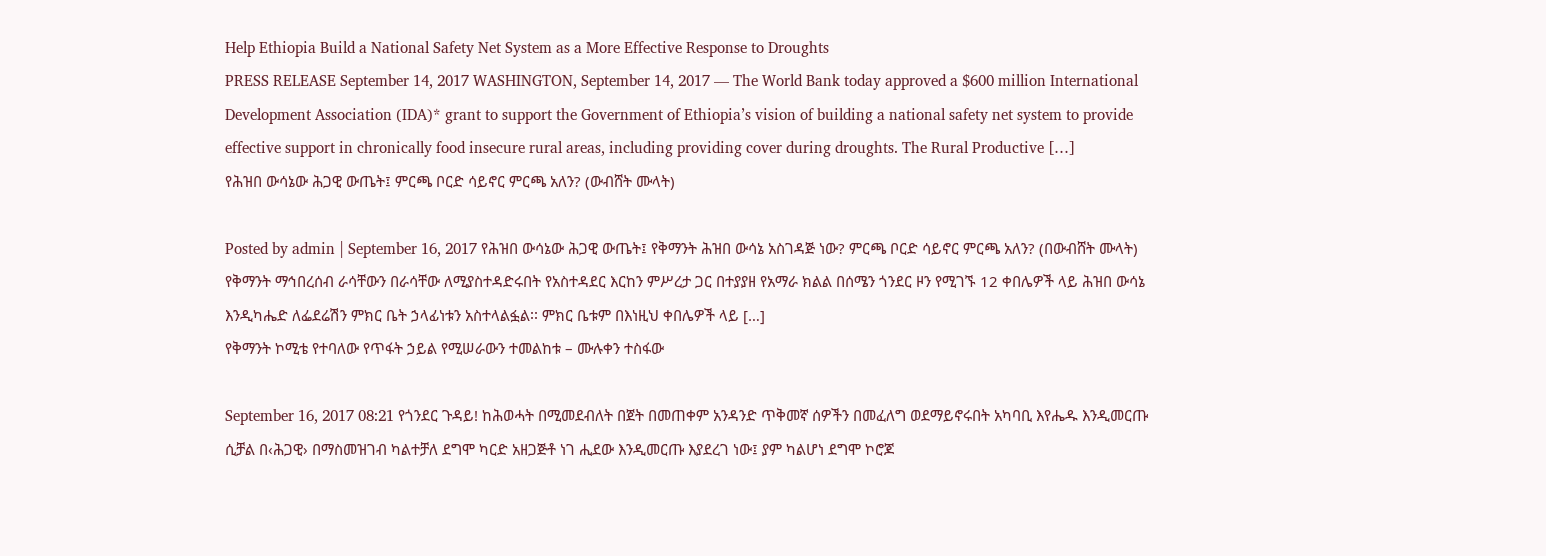Help Ethiopia Build a National Safety Net System as a More Effective Response to Droughts
PRESS RELEASE September 14, 2017 WASHINGTON, September 14, 2017 — The World Bank today approved a $600 million International Development Association (IDA)* grant to support the Government of Ethiopia’s vision of building a national safety net system to provide effective support in chronically food insecure rural areas, including providing cover during droughts. The Rural Productive […]
የሕዝበ ውሳኔው ሕጋዊ ውጤት፤ ምርጫ ቦርድ ሳይኖር ምርጫ አለን? (ውብሸት ሙላት)

Posted by admin | September 16, 2017 የሕዝበ ውሳኔው ሕጋዊ ውጤት፤ የቅማንት ሕዝበ ውሳኔ አስገዳጅ ነው? ምርጫ ቦርድ ሳይኖር ምርጫ አለን? (በውብሸት ሙላት) የቅማንት ማኅበረሰብ ራሳቸውን በራሳቸው ለሚያስተዳድሩበት የአስተዳደር እርከን ምሥረታ ጋር በተያያዘ የአማራ ክልል በሰሜን ጎንደር ዞን የሚገኙ 12 ቀበሌዎች ላይ ሕዝበ ውሳኔ እንዲካሔድ ለፌደሬሽን ምክር ቤት ኃላፊነቱን አስተላልፏል፡፡ ምክር ቤቱም በእነዚህ ቀበሌዎች ላይ […]
የቅማንት ኮሚቴ የተባለው የጥፋት ኃይል የሚሠራውን ተመልከቱ – ሙሉቀን ተስፋው

September 16, 2017 08:21 የጎንደር ጉዳይ! ከሕወሓት በሚመደብለት በጀት በመጠቀም አንዳንድ ጥቅመኛ ሰዎችን በመፈለግ ወደማይኖሩበት አካባቢ እየሔዱ እንዲመርጡ ሲቻል በ‹ሕጋዊ› በማስመዝገብ ካልተቻለ ደግሞ ካርድ አዘጋጅቶ ነገ ሒደው እንዲመርጡ እያደረገ ነው፤ ያም ካልሆነ ደግሞ ኮሮጆ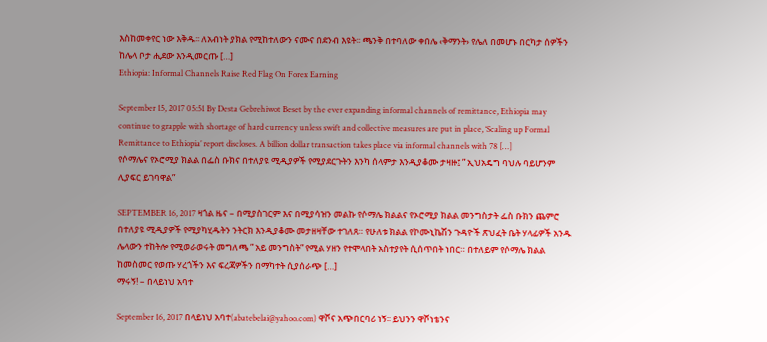እስከመቀየር ነው እቅዱ፡፡ ለአብነት ያክል የሚከተለውን ናሙና በደንብ እዩት፡፡ ጫንቅ በተባለው ቀበሌ ‹ቅማንት› የሌለ በመሆኑ በርካታ ሰዎችን ከሌላ ቦታ ሒደው እንዲመርጡ […]
Ethiopia: Informal Channels Raise Red Flag On Forex Earning

September 15, 2017 05:51 By Desta Gebrehiwot Beset by the ever expanding informal channels of remittance, Ethiopia may continue to grapple with shortage of hard currency unless swift and collective measures are put in place, ‘Scaling up Formal Remittance to Ethiopia’ report discloses. A billion dollar transaction takes place via informal channels with 78 […]
የሶማሌና የኦሮሚያ ክልል በፌስ ቡክና በተለያዩ ሚዲያዎች የሚያደርጉትን እንካ ሰላምታ እንዲያቆሙ ታዛዙ፤ ” ኢህአዴግ ባህሉ ባይሆንም ሊያፍር ይገባዋል”

SEPTEMBER 16, 2017 ዛጎል ዜና – በሚያስገርም እና በሚያሳዝን መልኩ የሶማሌ ክልልና የኦሮሚያ ክልል መንግስታት ፌስ ቡክን ጨምሮ በተለያዩ ሚዲያዎች የሚያካሂዱትን ንትርክ እንዲያቆሙ መታዘዛቸው ተገለጸ። የሁለቱ ክልል የኮሙኒኬሽን ጉዳዮች ጽህፈት ቤት ሃላፊዎች አንዱ ሌላውን ተከትሎ የሚወራወሩት መግለጫ ” አይ መንግስት” የሚል ሃዘን የተሞላበት አስተያየት ሲሰጥበት ነበር። በተለይም የሶማሌ ክልል ከመስመር የወጡ ሃረጎችን እና ፍረጃዎችን በማካተት ሲያሰራጭ […]
ማሩኝ! – በላይነህ አባተ

September 16, 2017 በላይነህ አባተ(abatebelai@yahoo.com) ዋሾና አጭበርባሪ ነኝ፡፡ ይህንን ዋሾነቴንና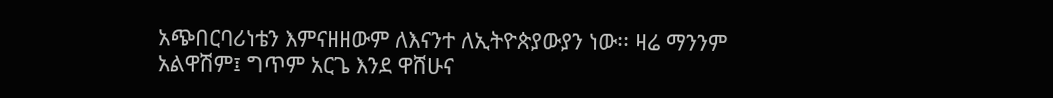አጭበርባሪነቴን እምናዘዘውም ለእናንተ ለኢትዮጵያውያን ነው፡፡ ዛሬ ማንንም አልዋሽም፤ ግጥም አርጌ እንደ ዋሸሁና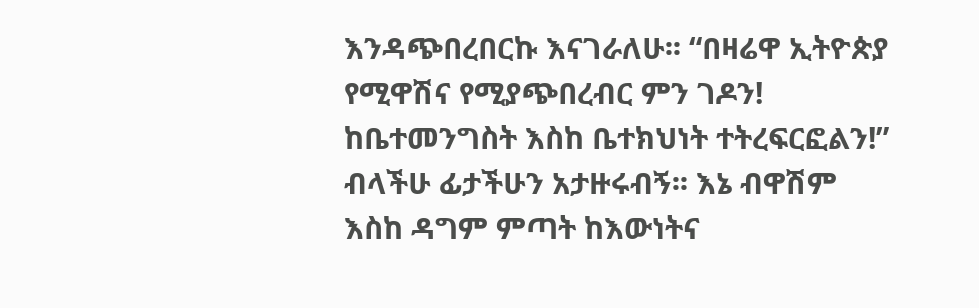እንዳጭበረበርኩ እናገራለሁ፡፡ “በዛሬዋ ኢትዮጵያ የሚዋሽና የሚያጭበረብር ምን ገዶን! ከቤተመንግስት እስከ ቤተክህነት ተትረፍርፎልን!” ብላችሁ ፊታችሁን አታዙሩብኝ፡፡ እኔ ብዋሽም እስከ ዳግም ምጣት ከእውነትና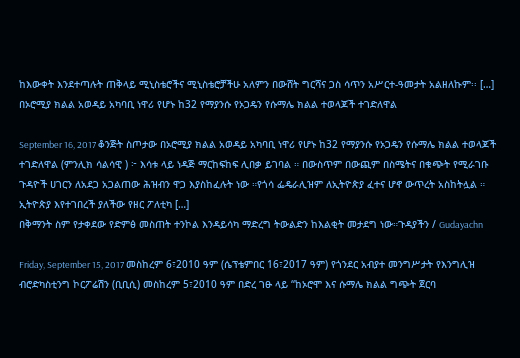ከእውቀት እንደተጣሉት ጠቅላይ ሚኒስቴሮችና ሚኒስቴሮቻችሁ አለምን በውሸት ግርሻና ጋስ ሳጥን አሥርተ-ዓመታት አልዘለኩም፡፡ […]
በኦሮሚያ ክልል አወዳይ አካባቢ ነዋሪ የሆኑ ከ32 የማያንሱ የኦጋዴን የሱማሌ ክልል ተወላጆች ተገድለዋል

September 16, 2017 ቆንጅት ስጦታው በኦሮሚያ ክልል አወዳይ አካባቢ ነዋሪ የሆኑ ከ32 የማያንሱ የኦጋዴን የሱማሌ ክልል ተወላጆች ተገድለዋል (ምንሊክ ሳልሳዊ ) ፦ እሳቱ ላይ ነዳጅ ማርከፍከፍ ሊበቃ ይገባል ። በውስጥም በውጪም በስሜትና በቁጭት የሚራገቡ ጉዳዮች ሀገርን ለአደጋ አጋልጠው ሕዝብን ዋጋ እያስከፈሉት ነው ።የጎሳ ፌዴራሊዝም ለኢትዮጵያ ፈተና ሆኖ ውጥረት አስከትሏል ። ኢትዮጵያ እየተገበረች ያለችው የዘር ፖለቲካ […]
በቅማንት ስም የታቀደው የድምፅ መስጠት ተንኮል እንዳይሳካ ማድረግ ትውልድን ከእልቂት መታደግ ነው።ጉዳያችን / Gudayachn

Friday, September 15, 2017 መስከረም 6፣2010 ዓም (ሴፕቴምበር 16፣2017 ዓም) የጎንደር አብያተ መንግሥታት የእንግሊዝ ብሮድካስቲንግ ኮርፖሬሽን (ቢቢሲ) መስከረም 5፣2010 ዓም በድረ ገፁ ላይ ‘‘ከኦሮሞ እና ሱማሌ ክልል ግጭት ጀርባ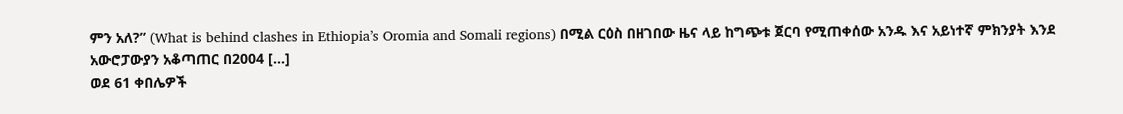ምን አለ?” (What is behind clashes in Ethiopia’s Oromia and Somali regions) በሚል ርዕስ በዘገበው ዜና ላይ ከግጭቱ ጀርባ የሚጠቀሰው አንዱ እና አይነተኛ ምክንያት እንደ አውሮፓውያን አቆጣጠር በ2004 […]
ወደ 61 ቀበሌዎች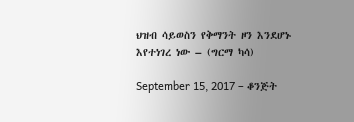ህዝብ ሳይወስን የቅማንት ዞን እንደሆኑ እየተነገረ ነው – (ግርማ ካሳ)

September 15, 2017 – ቆንጅት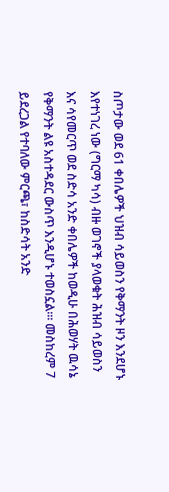ስጦታው ወደ 61 ቀበሌዎች ህዝብ ሳይወስን የቅማንት ዞን እንደሆኑ እየተነገረ ነው (ግርማ ካሳ) ብዙ ወገኖች ያላወቁት ሕዝብ ሳይወስን እና ሳየመርጥ ወደ ስድሳ አንድ ቀበሌዎች ከወዲሁ በሕወሃት ዉሳኔ የቅማንት ልዩ አስተዳደር ውስጥ እንዲሆኑ ተወስኗል።፡ መስከረም 7 ይደረጋል የተባለው ምርጫ፣ ከስድሳት አንድ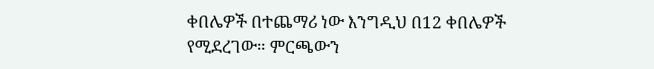ቀበሌዎች በተጨማሪ ነው እንግዲህ በ12 ቀበሌዎች የሚደረገው። ምርጫውን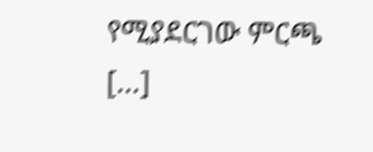የሚያደርገው ምርጫ […]